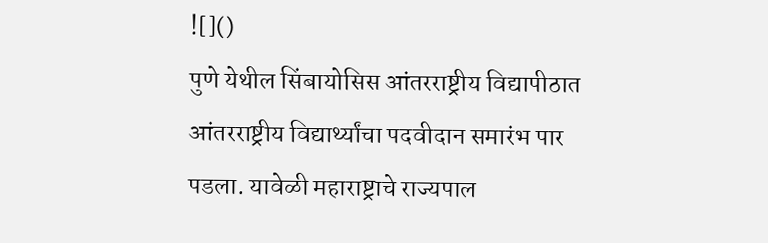![]()
पुणे येथील सिंबायोसिस आंतरराष्ट्रीय विद्यापीठात आंतरराष्ट्रीय विद्यार्थ्यांचा पदवीदान समारंभ पार पडला. यावेळी महाराष्ट्राचे राज्यपाल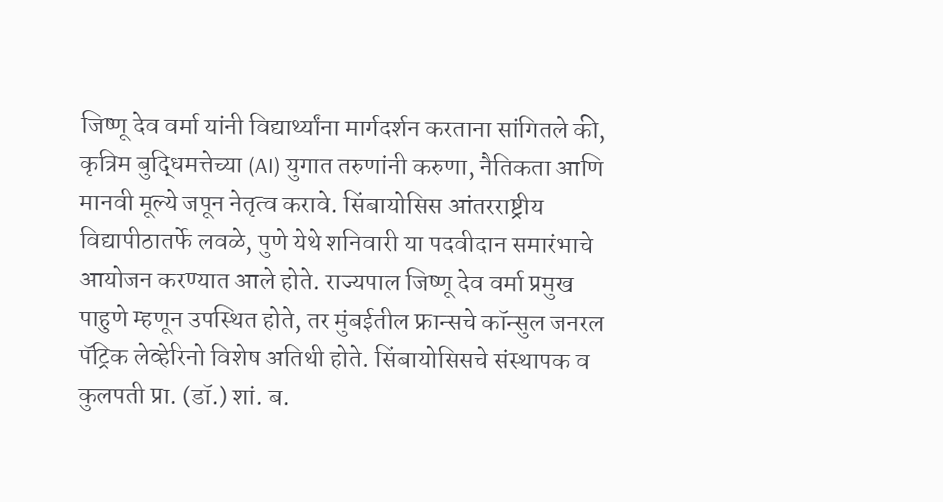जिष्णू देव वर्मा यांनी विद्यार्थ्यांना मार्गदर्शन करताना सांगितले की, कृत्रिम बुद्धिमत्तेच्या (AI) युगात तरुणांनी करुणा, नैतिकता आणि मानवी मूल्ये जपून नेतृत्व करावे. सिंबायोसिस आंतरराष्ट्रीय विद्यापीठातर्फे लवळे, पुणे येथे शनिवारी या पदवीदान समारंभाचे आयोजन करण्यात आले होते. राज्यपाल जिष्णू देव वर्मा प्रमुख पाहुणे म्हणून उपस्थित होते, तर मुंबईतील फ्रान्सचे कॉन्सुल जनरल पॅट्रिक लेव्हेरिनो विशेष अतिथी होते. सिंबायोसिसचे संस्थापक व कुलपती प्रा. (डॉ.) शां. ब.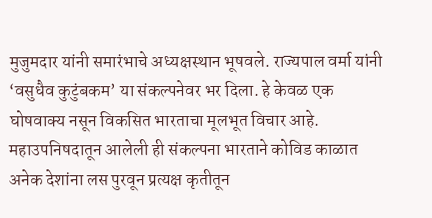मुजुमदार यांनी समारंभाचे अध्यक्षस्थान भूषवले. राज्यपाल वर्मा यांनी ‘वसुधैव कुटुंबकम’ या संकल्पनेवर भर दिला. हे केवळ एक घोषवाक्य नसून विकसित भारताचा मूलभूत विचार आहे. महाउपनिषदातून आलेली ही संकल्पना भारताने कोविड काळात अनेक देशांना लस पुरवून प्रत्यक्ष कृतीतून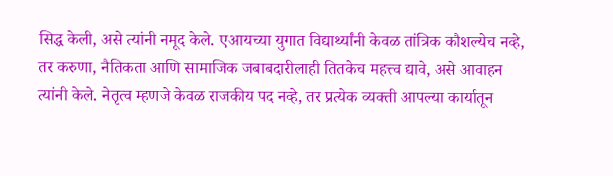सिद्ध केली, असे त्यांनी नमूद केले. एआयच्या युगात विद्यार्थ्यांनी केवळ तांत्रिक कौशल्येच नव्हे, तर करुणा, नैतिकता आणि सामाजिक जबाबदारीलाही तितकेच महत्त्व द्यावे, असे आवाहन त्यांनी केले. नेतृत्व म्हणजे केवळ राजकीय पद नव्हे, तर प्रत्येक व्यक्ती आपल्या कार्यातून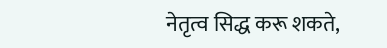नेतृत्व सिद्ध करू शकते,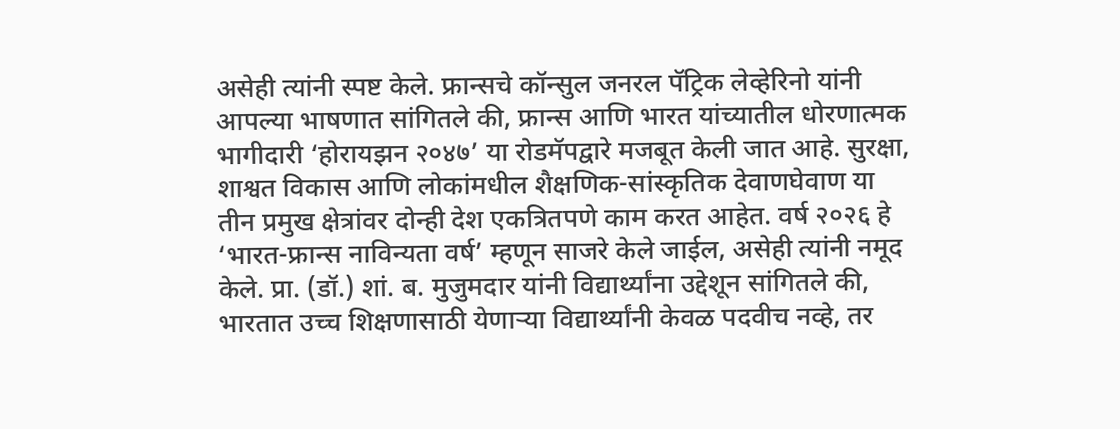असेही त्यांनी स्पष्ट केले. फ्रान्सचे कॉन्सुल जनरल पॅट्रिक लेव्हेरिनो यांनी आपल्या भाषणात सांगितले की, फ्रान्स आणि भारत यांच्यातील धोरणात्मक भागीदारी ‘होरायझन २०४७’ या रोडमॅपद्वारे मजबूत केली जात आहे. सुरक्षा, शाश्वत विकास आणि लोकांमधील शैक्षणिक-सांस्कृतिक देवाणघेवाण या तीन प्रमुख क्षेत्रांवर दोन्ही देश एकत्रितपणे काम करत आहेत. वर्ष २०२६ हे ‘भारत-फ्रान्स नाविन्यता वर्ष’ म्हणून साजरे केले जाईल, असेही त्यांनी नमूद केले. प्रा. (डॉ.) शां. ब. मुजुमदार यांनी विद्यार्थ्यांना उद्देशून सांगितले की, भारतात उच्च शिक्षणासाठी येणाऱ्या विद्यार्थ्यांनी केवळ पदवीच नव्हे, तर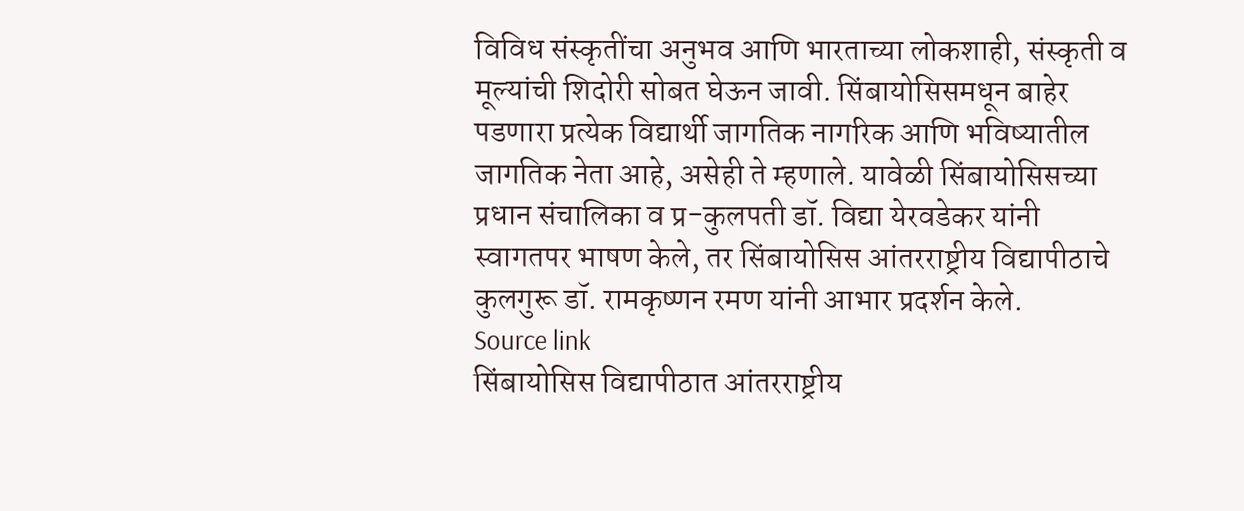विविध संस्कृतींचा अनुभव आणि भारताच्या लोकशाही, संस्कृती व मूल्यांची शिदोरी सोबत घेऊन जावी. सिंबायोसिसमधून बाहेर पडणारा प्रत्येक विद्यार्थी जागतिक नागरिक आणि भविष्यातील जागतिक नेता आहे, असेही ते म्हणाले. यावेळी सिंबायोसिसच्या प्रधान संचालिका व प्र-कुलपती डॉ. विद्या येरवडेकर यांनी स्वागतपर भाषण केले, तर सिंबायोसिस आंतरराष्ट्रीय विद्यापीठाचे कुलगुरू डॉ. रामकृष्णन रमण यांनी आभार प्रदर्शन केले.
Source link
सिंबायोसिस विद्यापीठात आंतरराष्ट्रीय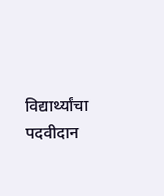विद्यार्थ्यांचा पदवीदान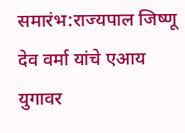समारंभ:राज्यपाल जिष्णू देव वर्मा यांचे एआय युगावर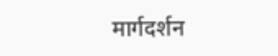मार्गदर्शन